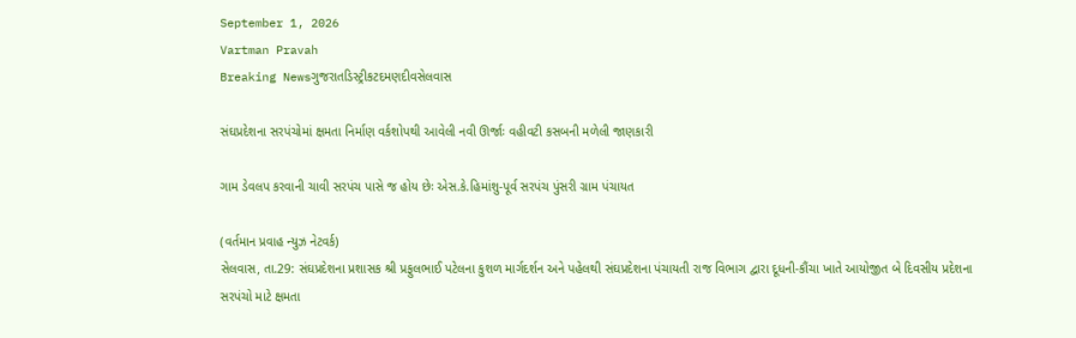September 1, 2026
Vartman Pravah
Breaking Newsગુજરાતડિસ્ટ્રીકટદમણદીવસેલવાસ

સંઘપ્રદેશના સરપંચોમાં ક્ષમતા નિર્માણ વર્કશોપથી આવેલી નવી ઊર્જાઃ વહીવટી કસબની મળેલી જાણકારી

ગામ ડેવલપ કરવાની ચાવી સરપંચ પાસે જ હોય છેઃ એસ.કે.હિમાંશુ-પૂર્વ સરપંચ પુંસરી ગ્રામ પંચાયત

(વર્તમાન પ્રવાહ ન્‍યુઝ નેટવર્ક)
સેલવાસ, તા.29: સંઘપ્રદેશના પ્રશાસક શ્રી પ્રફુલભાઈ પટેલના કુશળ માર્ગદર્શન અને પહેલથી સંઘપ્રદેશના પંચાયતી રાજ વિભાગ દ્વારા દૂધની-કૌંચા ખાતે આયોજીત બે દિવસીય પ્રદેશના સરપંચો માટે ક્ષમતા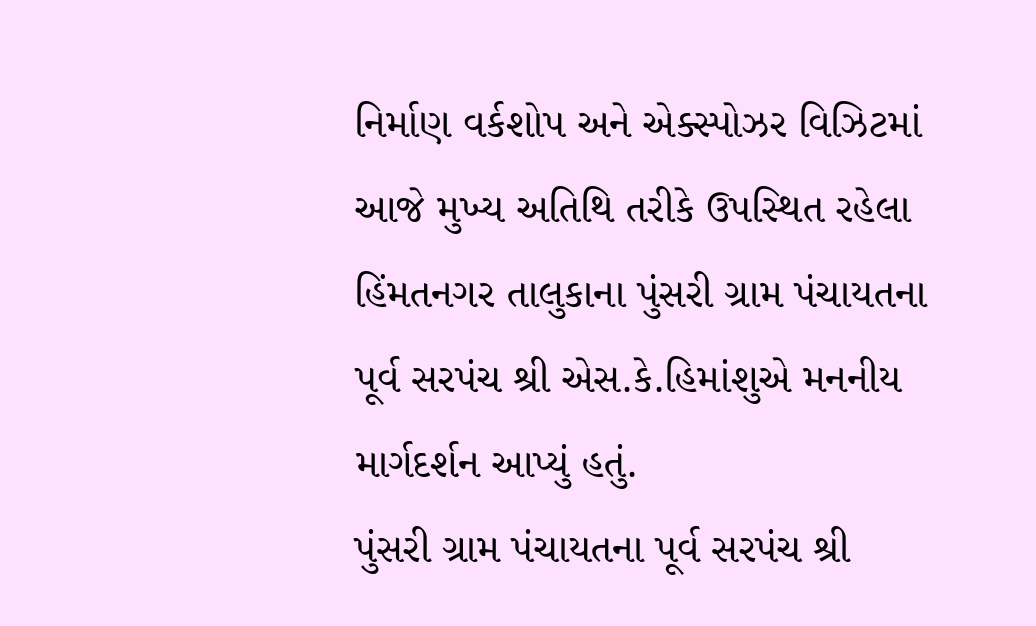નિર્માણ વર્કશોપ અને એક્‍સ્‍પોઝર વિઝિટમાં આજે મુખ્‍ય અતિથિ તરીકે ઉપસ્‍થિત રહેલા હિંમતનગર તાલુકાના પુંસરી ગ્રામ પંચાયતના પૂર્વ સરપંચ શ્રી એસ.કે.હિમાંશુએ મનનીય માર્ગદર્શન આપ્‍યું હતું.
પુંસરી ગ્રામ પંચાયતના પૂર્વ સરપંચ શ્રી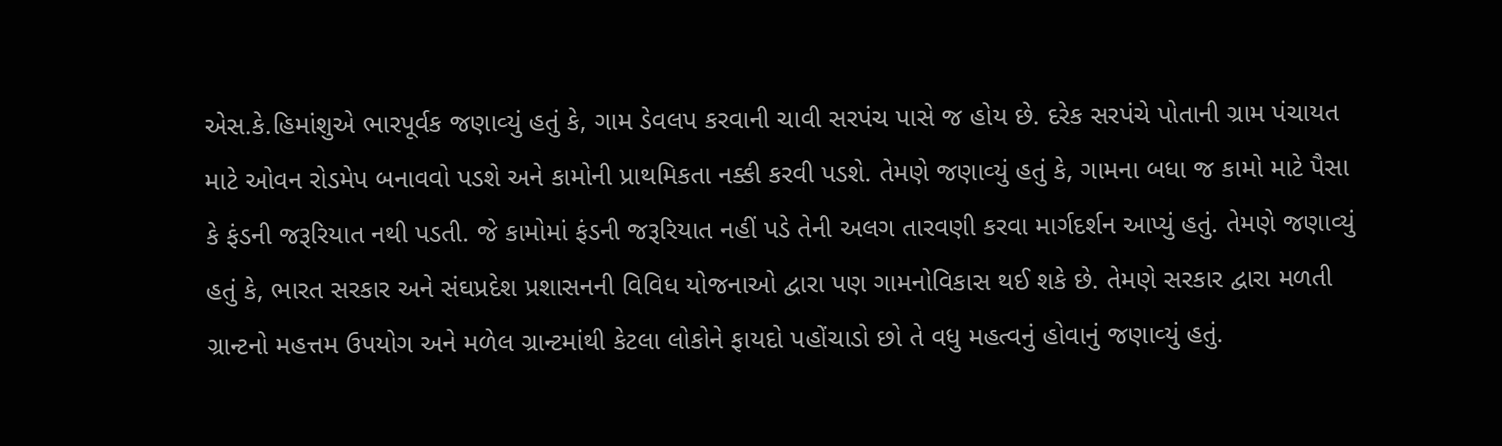એસ.કે.હિમાંશુએ ભારપૂર્વક જણાવ્‍યું હતું કે, ગામ ડેવલપ કરવાની ચાવી સરપંચ પાસે જ હોય છે. દરેક સરપંચે પોતાની ગ્રામ પંચાયત માટે ઓવન રોડમેપ બનાવવો પડશે અને કામોની પ્રાથમિકતા નક્કી કરવી પડશે. તેમણે જણાવ્‍યું હતું કે, ગામના બધા જ કામો માટે પૈસા કે ફંડની જરૂરિયાત નથી પડતી. જે કામોમાં ફંડની જરૂરિયાત નહીં પડે તેની અલગ તારવણી કરવા માર્ગદર્શન આપ્‍યું હતું. તેમણે જણાવ્‍યું હતું કે, ભારત સરકાર અને સંઘપ્રદેશ પ્રશાસનની વિવિધ યોજનાઓ દ્વારા પણ ગામનોવિકાસ થઈ શકે છે. તેમણે સરકાર દ્વારા મળતી ગ્રાન્‍ટનો મહત્તમ ઉપયોગ અને મળેલ ગ્રાન્‍ટમાંથી કેટલા લોકોને ફાયદો પહોંચાડો છો તે વધુ મહત્‍વનું હોવાનું જણાવ્‍યું હતું.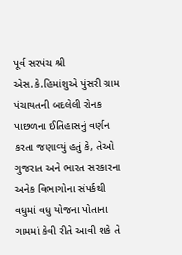પૂર્વ સરપંચ શ્રી એસ.કે.હિમાંશુએ પુંસરી ગ્રામ પંચાયતની બદલેલી રોનક પાછળના ઈતિહાસનું વર્ણન કરતા જણાવ્‍યું હતું કે, તેઓ ગુજરાત અને ભારત સરકારના અનેક વિભાગોના સંપર્કથી વધુમાં વધુ યોજના પોતાના ગામમાં કેવી રીતે આવી શકે તે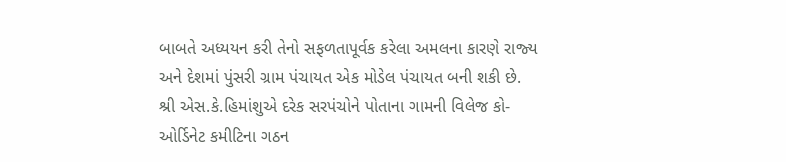બાબતે અધ્‍યયન કરી તેનો સફળતાપૂર્વક કરેલા અમલના કારણે રાજ્‍ય અને દેશમાં પુંસરી ગ્રામ પંચાયત એક મોડેલ પંચાયત બની શકી છે.
શ્રી એસ.કે.હિમાંશુએ દરેક સરપંચોને પોતાના ગામની વિલેજ કો-ઓર્ડિનેટ કમીટિના ગઠન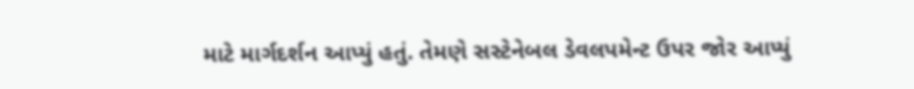માટે માર્ગદર્શન આપ્‍યું હતું. તેમણે સસ્‍ટેનેબલ ડેવલપમેન્‍ટ ઉપર જોર આપ્‍યું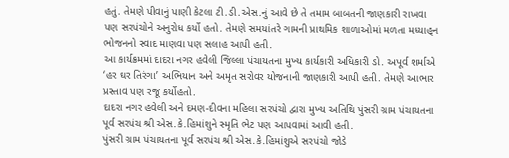હતું. તેમણે પીવાનું પાણી કેટલા ટી.ડી.એસ.નું આવે છે તે તમામ બાબતની જાણકારી રાખવા પણ સરપંચોને અનુરોધ કર્યો હતો. તેમણે સમયાંતરે ગામની પ્રાથમિક શાળાઓમાં મળતા મધ્‍યાહ્‌ન ભોજનનો સ્‍વાદ માણવા પણ સલાહ આપી હતી.
આ કાર્યક્રમમાં દાદરા નગર હવેલી જિલ્લા પંચાયતના મુખ્‍ય કાર્યકારી અધિકારી ડો. અપૂર્વ શર્માએ ‘હર ઘર તિરંગા’ અભિયાન અને અમૃત સરોવર યોજનાની જાણકારી આપી હતી. તેમણે આભાર પ્રસ્‍તાવ પણ રજૂ કર્યોહતો.
દાદરા નગર હવેલી અને દમણ-દીવના મહિલા સરપંચો દ્વારા મુખ્‍ય અતિથિ પુંસરી ગ્રામ પંચાયતના પૂર્વ સરપંચ શ્રી એસ.કે.હિમાંશુને સ્‍મૃતિ ભેટ પણ આપવામાં આવી હતી.
પુંસરી ગ્રામ પંચાયતના પૂર્વ સરપંચ શ્રી એસ.કે.હિમાંશુએ સરપંચો જોડે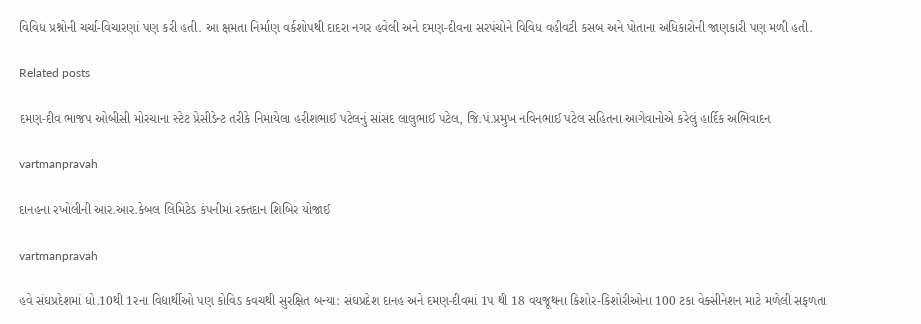વિવિધ પ્રશ્નોની ચર્ચા-વિચારણાં પણ કરી હતી. આ ક્ષમતા નિર્માણ વર્કશોપથી દાદરા નગર હવેલી અને દમણ-દીવના સરપંચોને વિવિધ વહીવટી કસબ અને પોતાના અધિકારોની જાણકારી પણ મળી હતી.

Related posts

દમણ-દીવ ભાજપ ઓબીસી મોરચાના સ્‍ટેટ પ્રેસીડેન્‍ટ તરીકે નિમાયેલા હરીશભાઈ પટેલનું સાંસદ લાલુભાઈ પટેલ, જિ.પં.પ્રમુખ નવિનભાઈ પટેલ સહિતના આગેવાનોએ કરેલું હાર્દિક અભિવાદન

vartmanpravah

દાનહના રખોલીની આર.આર.કેબલ લિમિટેડ કંપનીમાં રક્‍તદાન શિબિર યોજાઈ

vartmanpravah

હવે સંઘપ્રદેશમાં ધો.10થી 1રના વિદ્યાર્થીઓ પણ કોવિડ કવચથી સુરક્ષિત બન્‍યા: સંઘપ્રદેશ દાનહ અને દમણ-દીવમાં 1પ થી 18 વયજૂથના કિશોર-કિશોરીઓના 100 ટકા વેક્‍સીનેશન માટે મળેલી સફળતા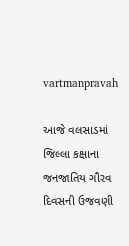vartmanpravah

આજે વલસાડમાં જિલ્લા કક્ષાના જનજાતિય ગૌરવ દિવસની ઉજવણી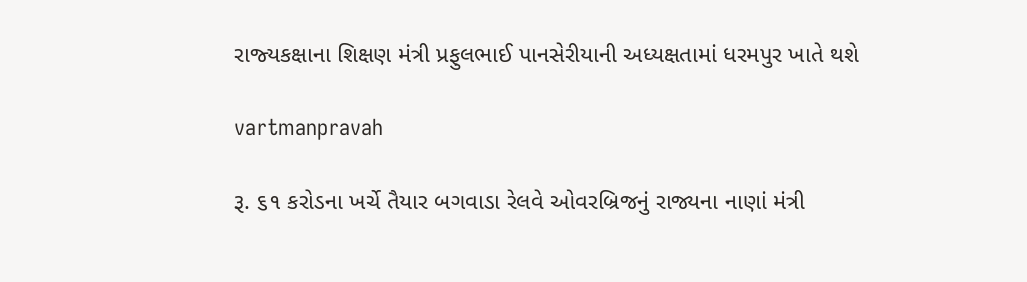રાજ્‍યકક્ષાના શિક્ષણ મંત્રી પ્રફુલભાઈ પાનસેરીયાની અધ્‍યક્ષતામાં ધરમપુર ખાતે થશે

vartmanpravah

રૂ. ૬૧ કરોડના ખર્ચે તૈયાર બગવાડા રેલવે ઓવરબ્રિજનું રાજ્યના નાણાં મંત્રી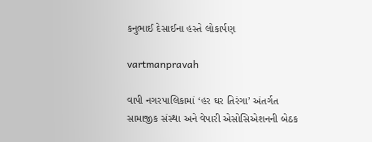કનુભાઈ દેસાઈના હસ્તે લોકાર્પણ

vartmanpravah

વાપી નગરપાલિકામાં ‘હર ઘર તિરંગા’ અંતર્ગત સામાજીક સંસ્‍થા અને વેપારી એસોસિએશનની બેઠક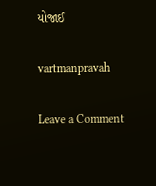યોજાઈ

vartmanpravah

Leave a Comment